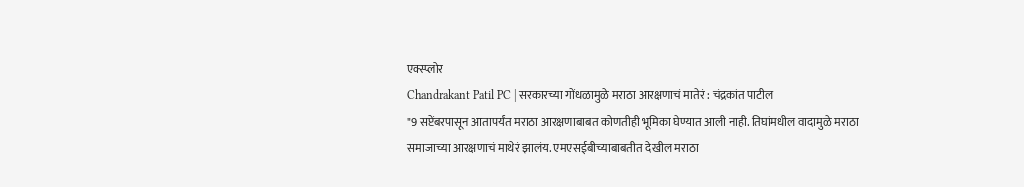एक्स्प्लोर
Chandrakant Patil PC | सरकारच्या गोंधळामुळे मराठा आरक्षणाचं मातेरं : चंद्रकांत पाटील
"9 सप्टेंबरपासून आतापर्यंत मराठा आरक्षणाबाबत कोणतीही भूमिका घेण्यात आली नाही. तिघांमधील वादामुळे मराठा समाजाच्या आरक्षणाचं माथेरं झालंय. एमएसईबीच्याबाबतीत देखील मराठा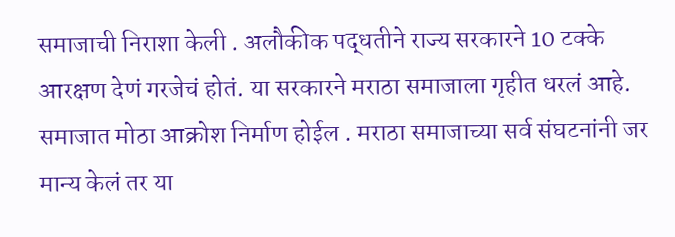समाजाची निराशा केली . अलौकीक पद्धतीने राज्य सरकारने 10 टक्के आरक्षण देणं गरजेचं होतं. या सरकारने मराठा समाजाला गृहीत धरलं आहे. समाजात मोठा आक्रोश निर्माण होईल . मराठा समाजाच्या सर्व संघटनांनी जर मान्य केलं तर या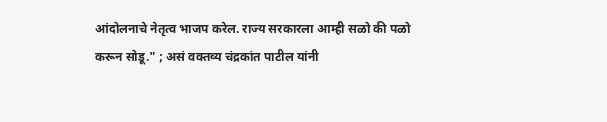आंदोलनाचे नेतृत्व भाजप करेल. राज्य सरकारला आम्ही सळो की पळो करून सोडू." ; असं वक्तव्य चंद्रकांत पाटील यांनी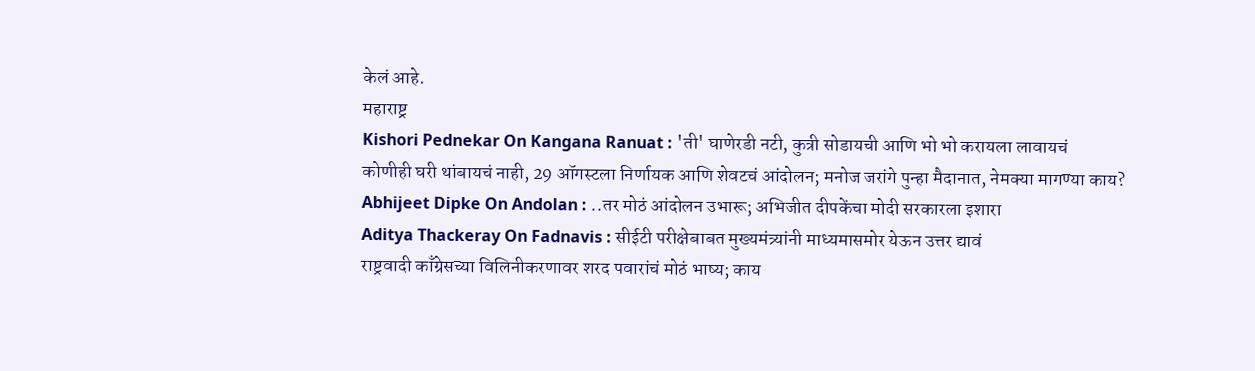केलं आहे.
महाराष्ट्र
Kishori Pednekar On Kangana Ranuat : 'ती' घाणेरडी नटी, कुत्री सोडायची आणि भो भो करायला लावायचं
कोणीही घरी थांबायचं नाही, 29 ऑगस्टला निर्णायक आणि शेवटचं आंदोलन; मनोज जरांगे पुन्हा मैदानात, नेमक्या मागण्या काय?
Abhijeet Dipke On Andolan : ..तर मोठं आंदोलन उभारू; अभिजीत दीपकेंचा मोदी सरकारला इशारा
Aditya Thackeray On Fadnavis : सीईटी परीक्षेबाबत मुख्यमंत्र्यांनी माध्यमासमोर येऊन उत्तर द्यावं
राष्ट्रवादी काँग्रेसच्या विलिनीकरणावर शरद पवारांचं मोठं भाष्य; काय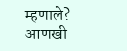म्हणाले?
आणखी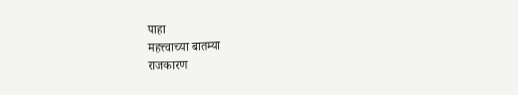पाहा
महत्त्वाच्या बातम्या
राजकारण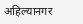अहिल्यानगर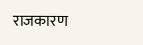राजकारण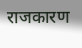राजकारण